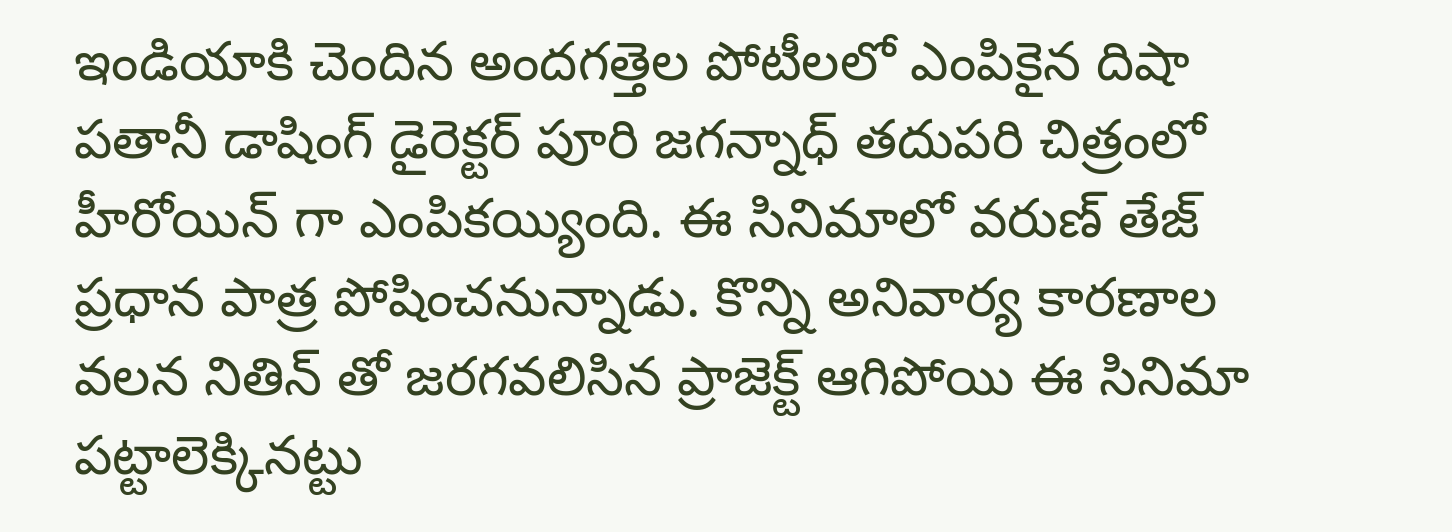ఇండియాకి చెందిన అందగత్తెల పోటీలలో ఎంపికైన దిషా పతానీ డాషింగ్ డైరెక్టర్ పూరి జగన్నాధ్ తదుపరి చిత్రంలో హీరోయిన్ గా ఎంపికయ్యింది. ఈ సినిమాలో వరుణ్ తేజ్ ప్రధాన పాత్ర పోషించనున్నాడు. కొన్ని అనివార్య కారణాల వలన నితిన్ తో జరగవలిసిన ప్రాజెక్ట్ ఆగిపోయి ఈ సినిమా పట్టాలెక్కినట్టు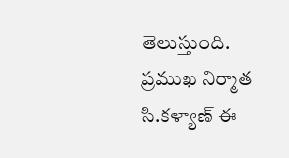తెలుస్తుంది.
ప్రముఖ నిర్మాత సి.కళ్యాణ్ ఈ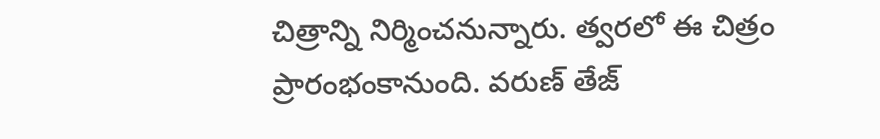చిత్రాన్ని నిర్మించనున్నారు. త్వరలో ఈ చిత్రం ప్రారంభంకానుంది. వరుణ్ తేజ్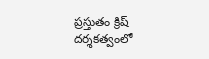ప్రస్తుతం క్రిష్ దర్శకత్వంలో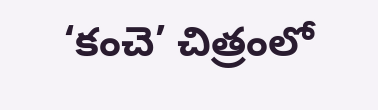‘కంచె’ చిత్రంలో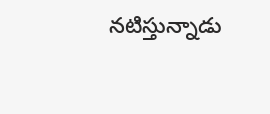నటిస్తున్నాడు